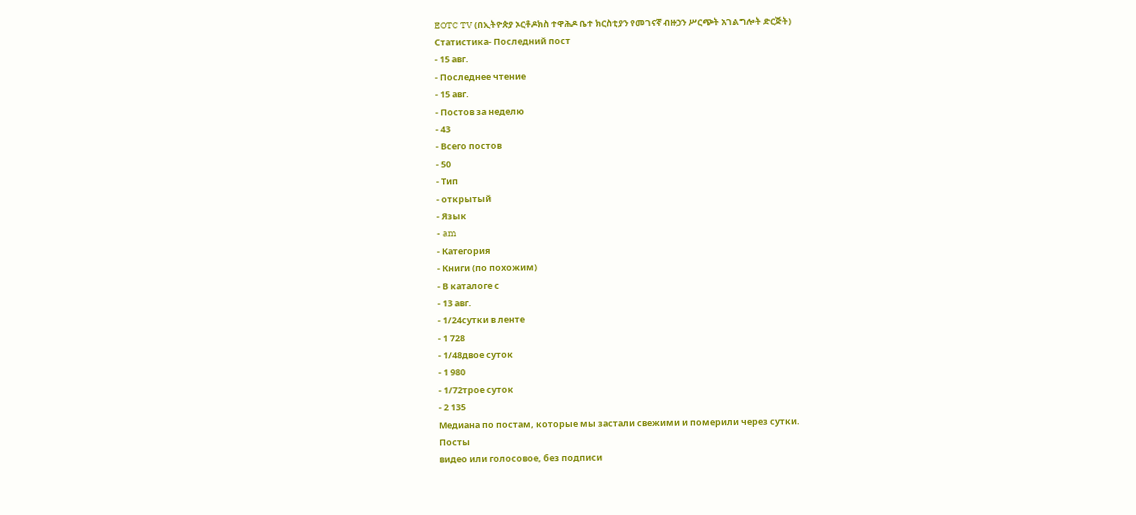EOTC TV (በኢትዮጵያ ኦርቶዶክስ ተዋሕዶ ቤተ ክርስቲያን የመገናኛ ብዙኃን ሥርጭት አገልግሎት ድርጅት)
Статистика- Последний пост
- 15 авг.
- Последнее чтение
- 15 авг.
- Постов за неделю
- 43
- Всего постов
- 50
- Тип
- открытый
- Язык
- am
- Категория
- Книги (по похожим)
- В каталоге с
- 13 авг.
- 1/24сутки в ленте
- 1 728
- 1/48двое суток
- 1 980
- 1/72трое суток
- 2 135
Медиана по постам, которые мы застали свежими и померили через сутки.
Посты
видео или голосовое, без подписи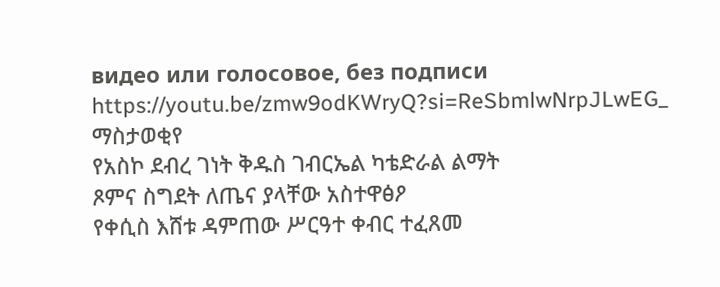видео или голосовое, без подписи
https://youtu.be/zmw9odKWryQ?si=ReSbmlwNrpJLwEG_
ማስታወቂየ
የአስኮ ደብረ ገነት ቅዱስ ገብርኤል ካቴድራል ልማት
ጾምና ስግደት ለጤና ያላቸው አስተዋፅዖ
የቀሲስ እሸቱ ዳምጠው ሥርዓተ ቀብር ተፈጸመ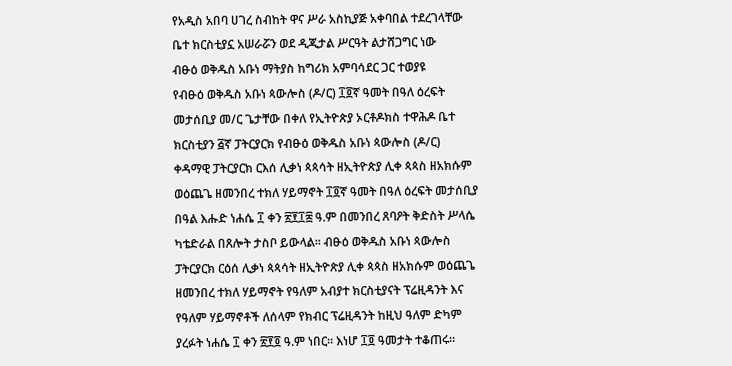የአዲስ አበባ ሀገረ ስብከት ዋና ሥራ አስኪያጅ አቀባበል ተደረገላቸው
ቤተ ክርስቲያኗ አሠራሯን ወደ ዲጂታል ሥርዓት ልታሸጋግር ነው
ብፁዕ ወቅዱስ አቡነ ማትያስ ከግሪክ አምባሳደር ጋር ተወያዩ
የብፁዕ ወቅዱስ አቡነ ጳውሎስ (ዶ/ር) ፲፬ኛ ዓመት በዓለ ዕረፍት መታሰቢያ መ/ር ጌታቸው በቀለ የኢትዮጵያ ኦርቶዶክስ ተዋሕዶ ቤተ ክርስቲያን ፭ኛ ፓትርያርክ የብፁዕ ወቅዱስ አቡነ ጳውሎስ (ዶ/ር) ቀዳማዊ ፓትርያርክ ርእሰ ሊቃነ ጳጳሳት ዘኢትዮጵያ ሊቀ ጳጳስ ዘአክሱም ወዕጨጌ ዘመንበረ ተክለ ሃይማኖት ፲፬ኛ ዓመት በዓለ ዕረፍት መታሰቢያ በዓል እሑድ ነሐሴ ፲ ቀን ፳፻፲፰ ዓ.ም በመንበረ ጸባዖት ቅድስት ሥላሴ ካቴድራል በጸሎት ታስቦ ይውላል። ብፁዕ ወቅዱስ አቡነ ጳውሎስ ፓትርያርክ ርዕሰ ሊቃነ ጳጳሳት ዘኢትዮጵያ ሊቀ ጳጳስ ዘአክሱም ወዕጨጌ ዘመንበረ ተክለ ሃይማኖት የዓለም አብያተ ክርስቲያናት ፕሬዚዳንት እና የዓለም ሃይማኖቶች ለሰላም የክብር ፕሬዚዳንት ከዚህ ዓለም ድካም ያረፉት ነሐሴ ፲ ቀን ፳፻፬ ዓ.ም ነበር። እነሆ ፲፬ ዓመታት ተቆጠሩ።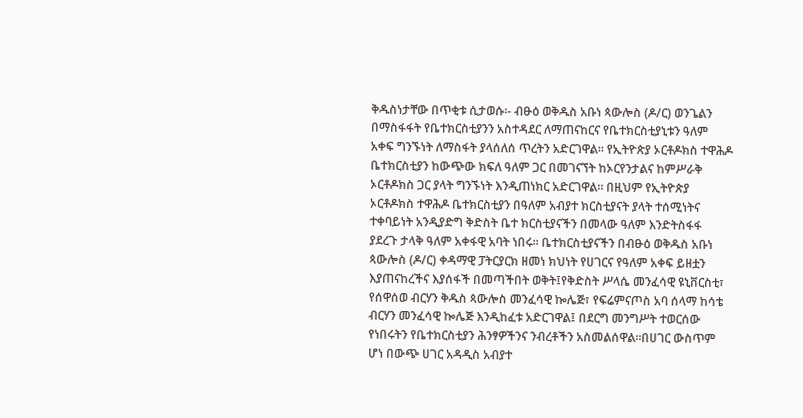ቅዱስነታቸው በጥቂቱ ሲታወሱ፡- ብፁዕ ወቅዱስ አቡነ ጳውሎስ (ዶ/ር) ወንጌልን በማስፋፋት የቤተክርስቲያንን አስተዳደር ለማጠናከርና የቤተክርስቲያኒቱን ዓለም አቀፍ ግንኙነት ለማስፋት ያላሰለሰ ጥረትን አድርገዋል፡፡ የኢትዮጵያ ኦርቶዶክስ ተዋሕዶ ቤተክርስቲያን ከውጭው ክፍለ ዓለም ጋር በመገናኘት ከኦርየንታልና ከምሥራቅ ኦርቶዶክስ ጋር ያላት ግንኙነት እንዲጠነክር አድርገዋል፡፡ በዚህም የኢትዮጵያ ኦርቶዶክስ ተዋሕዶ ቤተክርስቲያን በዓለም አብያተ ክርስቲያናት ያላት ተሰሚነትና ተቀባይነት አንዲያድግ ቅድስት ቤተ ክርስቲያናችን በመላው ዓለም እንድትስፋፋ ያደረጉ ታላቅ ዓለም አቀፋዊ አባት ነበሩ፡፡ ቤተክርስቲያናችን በብፁዕ ወቅዱስ አቡነ ጳውሎስ (ዶ/ር) ቀዳማዊ ፓትርያርክ ዘመነ ክህነት የሀገርና የዓለም አቀፍ ይዘቷን እያጠናከረችና እያሰፋች በመጣችበት ወቅት፤የቅድስት ሥላሴ መንፈሳዊ ዩኒቨርስቲ፣ የሰዋሰወ ብርሃን ቅዱስ ጳውሎስ መንፈሳዊ ኰሌጅ፣ የፍሬምናጦስ አባ ሰላማ ከሳቴ ብርሃን መንፈሳዊ ኰሌጅ እንዲከፈቱ አድርገዋል፤ በደርግ መንግሥት ተወርሰው የነበሩትን የቤተክርስቲያን ሕንፃዎችንና ንብረቶችን አስመልሰዋል፡፡በሀገር ውስጥም ሆነ በውጭ ሀገር አዳዲስ አብያተ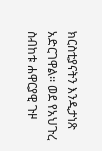ክርስቲያናትን እንዲታነጽ አድርገዋል፡፡ ወደ የአህጉረ ስብከቱ ሐዋርያዊ ጉዞ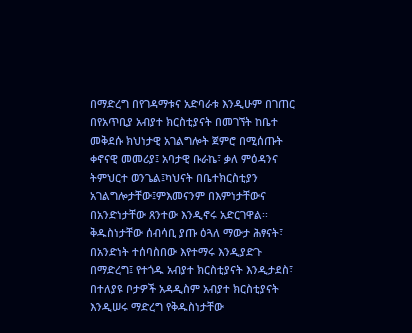በማድረግ በየገዳማቱና አድባራቱ እንዲሁም በገጠር በየአጥቢያ አብያተ ክርስቲያናት በመገኘት ከቤተ መቅደሱ ክህነታዊ አገልግሎት ጀምሮ በሚሰጡት ቀኖናዊ መመሪያ፤ አባታዊ ቡራኬ፣ ቃለ ምዕዳንና ትምህርተ ወንጌል፤ካህናት በቤተክርስቲያን አገልግሎታቸው፤ምእመናንም በእምነታቸውና በአንድነታቸው ጸንተው እንዲኖሩ አድርገዋል፡፡ ቅዱስነታቸው ሰብሳቢ ያጡ ዕጓለ ማውታ ሕፃናት፣ በአንድነት ተሰባስበው እየተማሩ እንዲያድጉ በማድረግ፤ የተጎዱ አብያተ ክርስቲያናት እንዲታደስ፣ በተለያዩ ቦታዎች አዳዲስም አብያተ ክርስቲያናት እንዲሠሩ ማድረግ የቅዱስነታቸው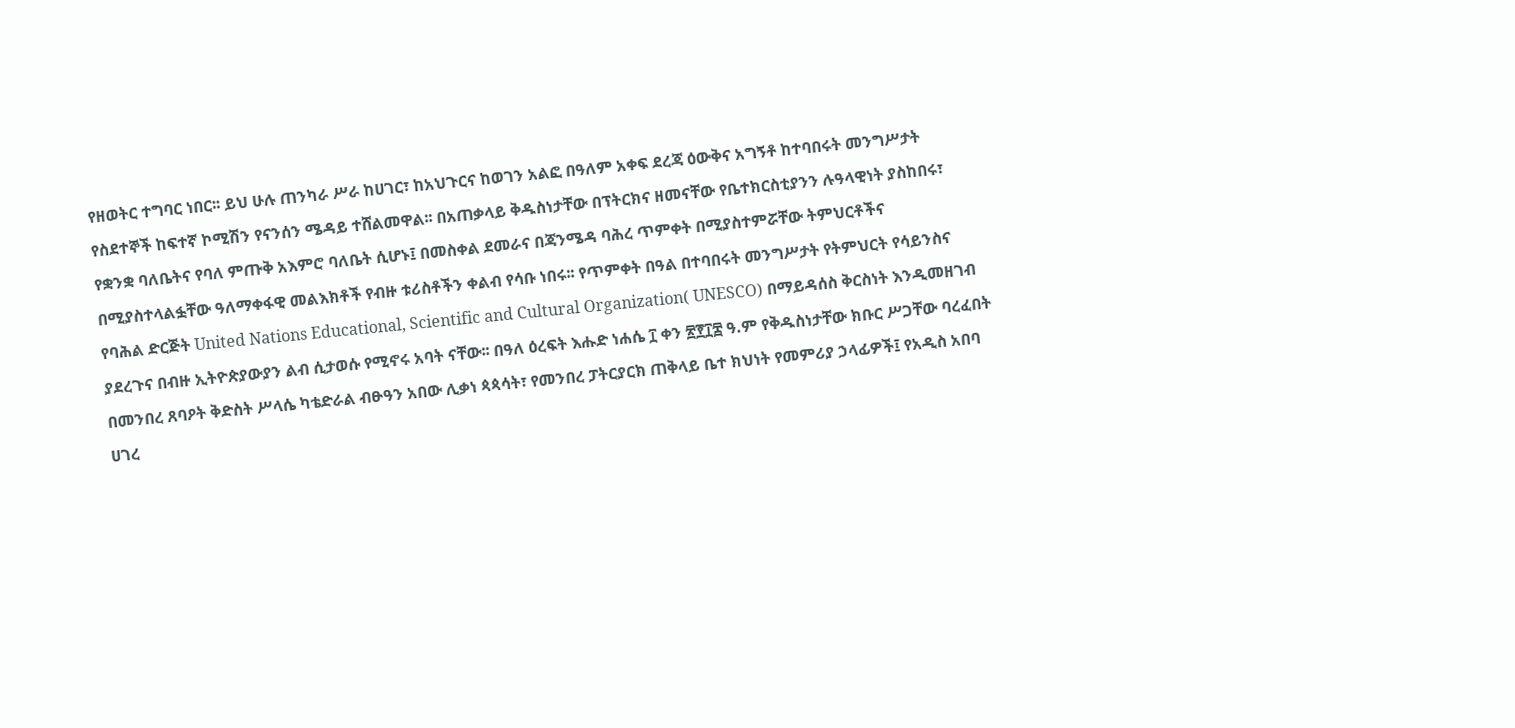የዘወትር ተግባር ነበር፡፡ ይህ ሁሉ ጠንካራ ሥራ ከሀገር፣ ከአህጉርና ከወገን አልፎ በዓለም አቀፍ ደረጃ ዕውቅና አግኝቶ ከተባበሩት መንግሥታት የስደተኞች ከፍተኛ ኮሚሽን የናንሰን ሜዳይ ተሸልመዋል፡፡ በአጠቃላይ ቅዱስነታቸው በፕትርክና ዘመናቸው የቤተክርስቲያንን ሉዓላዊነት ያስከበሩ፣ የቋንቋ ባለቤትና የባለ ምጡቅ አእምሮ ባለቤት ሲሆኑ፤ በመስቀል ደመራና በጃንሜዳ ባሕረ ጥምቀት በሚያስተምሯቸው ትምህርቶችና በሚያስተላልፏቸው ዓለማቀፋዊ መልእክቶች የብዙ ቱሪስቶችን ቀልብ የሳቡ ነበሩ፡፡ የጥምቀት በዓል በተባበሩት መንግሥታት የትምህርት የሳይንስና የባሕል ድርጅት United Nations Educational, Scientific and Cultural Organization( UNESCO) በማይዳሰስ ቅርስነት እንዲመዘገብ ያደረጉና በብዙ ኢትዮጵያውያን ልብ ሲታወሱ የሚኖሩ አባት ናቸው፡፡ በዓለ ዕረፍት እሑድ ነሐሴ ፲ ቀን ፳፻፲፰ ዓ.ም የቅዱስነታቸው ክቡር ሥጋቸው ባረፈበት በመንበረ ጸባዖት ቅድስት ሥላሴ ካቴድራል ብፁዓን አበው ሊቃነ ጳጳሳት፣ የመንበረ ፓትርያርክ ጠቅላይ ቤተ ክህነት የመምሪያ ኃላፊዎች፤ የአዲስ አበባ ሀገረ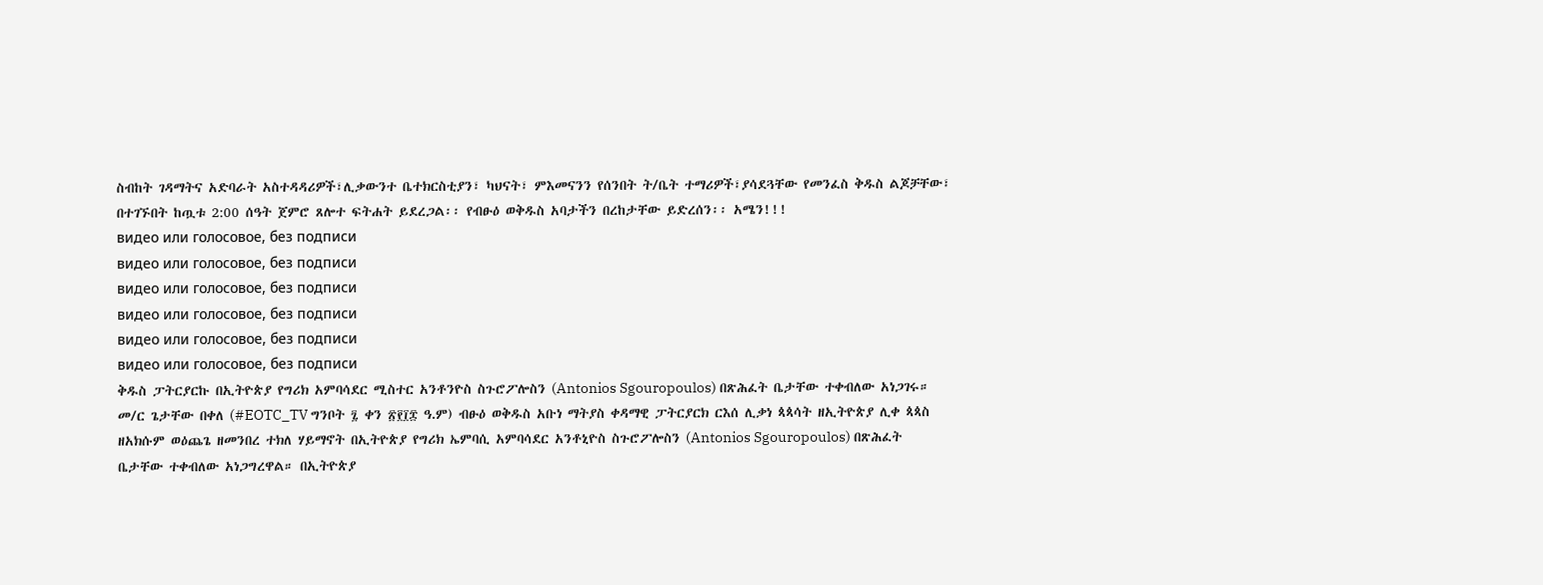ስብከት ገዳማትና አድባራት አስተዳዳሪዎች፣ሊቃውንተ ቤተክርስቲያን፣ ካህናት፣ ምእመናንን የሰንበት ት/ቤት ተማሪዎች፣ያሳደጓቸው የመንፈስ ቅዱስ ልጆቻቸው፣ በተገኙበት ከጧቱ 2:00 ሰዓት ጀምሮ ጸሎተ ፍትሐት ይደረጋል፡፡ የብፁዕ ወቅዱስ አባታችን በረከታቸው ይድረሰን፡፡ አሜን!!!
видео или голосовое, без подписи
видео или голосовое, без подписи
видео или голосовое, без подписи
видео или голосовое, без подписи
видео или голосовое, без подписи
видео или голосовое, без подписи
ቅዱስ ፓትርያርኩ በኢትዮጵያ የግሪክ አምባሳደር ሚስተር አንቶንዮስ ስጉሮፖሎስን (Antonios Sgouropoulos) በጽሕፈት ቤታቸው ተቀብለው አነጋገሩ። መ/ር ጌታቸው በቀለ (#EOTC_TV ግንቦት ፯ ቀን ፳፻፲፰ ዓ.ም) ብፁዕ ወቅዱስ አቡነ ማትያስ ቀዳማዊ ፓትርያርክ ርእሰ ሊቃነ ጳጳሳት ዘኢትዮጵያ ሊቀ ጳጳስ ዘአክሱም ወዕጨጌ ዘመንበረ ተክለ ሃይማኖት በኢትዮጵያ የግሪክ ኤምባሲ አምባሳደር አንቶኒዮስ ስጉሮፖሎስን (Antonios Sgouropoulos) በጽሕፈት ቤታቸው ተቀብለው አነጋግረዋል። በኢትዮጵያ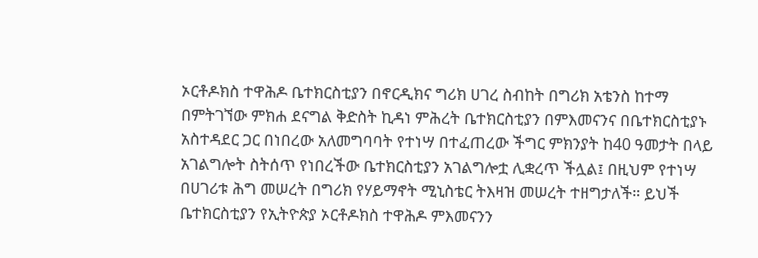ኦርቶዶክስ ተዋሕዶ ቤተክርስቲያን በኖርዲክና ግሪክ ሀገረ ስብከት በግሪክ አቴንስ ከተማ በምትገኘው ምክሐ ደናግል ቅድስት ኪዳነ ምሕረት ቤተክርስቲያን በምእመናንና በቤተክርስቲያኑ አስተዳደር ጋር በነበረው አለመግባባት የተነሣ በተፈጠረው ችግር ምክንያት ከ40 ዓመታት በላይ አገልግሎት ስትሰጥ የነበረችው ቤተክርስቲያን አገልግሎቷ ሊቋረጥ ችሏል፤ በዚህም የተነሣ በሀገሪቱ ሕግ መሠረት በግሪክ የሃይማኖት ሚኒስቴር ትእዛዝ መሠረት ተዘግታለች። ይህች ቤተክርስቲያን የኢትዮጵያ ኦርቶዶክስ ተዋሕዶ ምእመናንን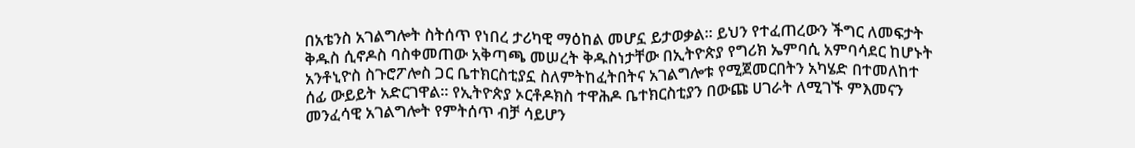በአቴንስ አገልግሎት ስትሰጥ የነበረ ታሪካዊ ማዕከል መሆኗ ይታወቃል። ይህን የተፈጠረውን ችግር ለመፍታት ቅዱስ ሲኖዶስ ባስቀመጠው አቅጣጫ መሠረት ቅዱስነታቸው በኢትዮጵያ የግሪክ ኤምባሲ አምባሳደር ከሆኑት አንቶኒዮስ ስጉሮፖሎስ ጋር ቤተክርስቲያኗ ስለምትከፈትበትና አገልግሎቱ የሚጀመርበትን አካሄድ በተመለከተ ሰፊ ውይይት አድርገዋል። የኢትዮጵያ ኦርቶዶክስ ተዋሕዶ ቤተክርስቲያን በውጩ ሀገራት ለሚገኙ ምእመናን መንፈሳዊ አገልግሎት የምትሰጥ ብቻ ሳይሆን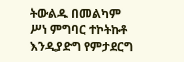ትውልዱ በመልካም ሥነ ምግባር ተኮትኩቶ እንዲያድግ የምታደርግ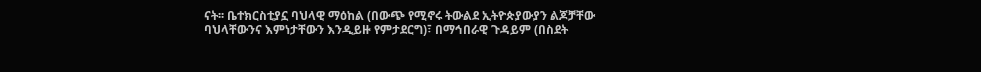ናት፡፡ ቤተክርስቲያኗ ባህላዊ ማዕከል (በውጭ የሚኖሩ ትውልደ ኢትዮጵያውያን ልጆቻቸው ባህላቸውንና እምነታቸውን እንዲይዙ የምታደርግ)፣ በማኅበራዊ ጉዳይም (በስደት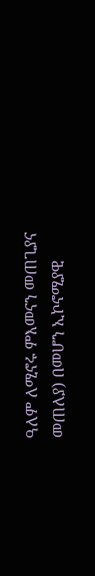ዓለም ለሚኖሩ ምእመናን መጠጊያና መጠለያ) በመሆን ኢኮኖሚያዊ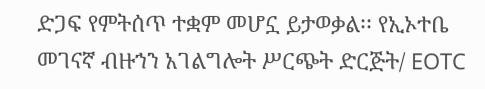ድጋፍ የምትሰጥ ተቋም መሆኗ ይታወቃል፡፡ የኢኦተቤ መገናኛ ብዙኀን አገልግሎት ሥርጭት ድርጅት/ EOTC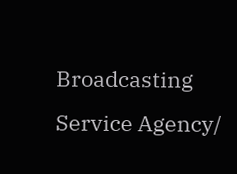Broadcasting Service Agency/